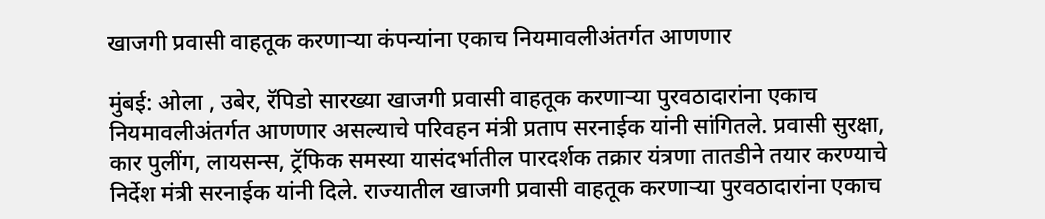खाजगी प्रवासी वाहतूक करणाऱ्या कंपन्यांना एकाच नियमावलीअंतर्गत आणणार

मुंबई: ओला , उबेर, रॅपिडो सारख्या खाजगी प्रवासी वाहतूक करणाऱ्या पुरवठादारांना एकाच नियमावलीअंतर्गत आणणार असल्याचे परिवहन मंत्री प्रताप सरनाईक यांनी सांगितले. प्रवासी सुरक्षा, कार पुलींग, लायसन्स, ट्रॅफिक समस्या यासंदर्भातील पारदर्शक तक्रार यंत्रणा तातडीने तयार करण्याचे निर्देश मंत्री सरनाईक यांनी दिले. राज्यातील खाजगी प्रवासी वाहतूक करणाऱ्या पुरवठादारांना एकाच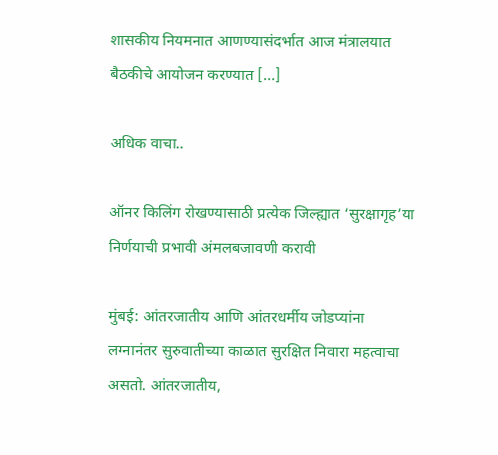शासकीय नियमनात आणण्यासंदर्भात आज मंत्रालयात बैठकीचे आयोजन करण्यात […]

अधिक वाचा..

ऑनर किलिंग रोखण्यासाठी प्रत्येक जिल्ह्यात ‘सुरक्षागृह’या निर्णयाची प्रभावी अंमलबजावणी करावी

मुंबई: आंतरजातीय आणि आंतरधर्मीय जोडप्यांना लग्नानंतर सुरुवातीच्या काळात सुरक्षित निवारा महत्वाचा असतो. आंतरजातीय,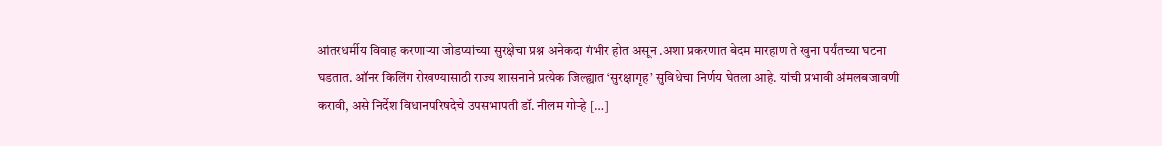आंतरधर्मीय विवाह करणाऱ्या जोडप्यांच्या सुरक्षेचा प्रश्न अनेकदा गंभीर होत असून .अशा प्रकरणात बेदम मारहाण ते खुना पर्यंतच्या घटना घडतात. ऑनर किलिंग रोखण्यासाठी राज्य शासनाने प्रत्येक जिल्ह्यात ‘सुरक्षागृह’ सुविधेचा निर्णय घेतला आहे. यांची प्रभावी अंमलबजावणी करावी, असे निर्देश विधानपरिषदेचे उपसभापती डॉ. नीलम गोऱ्हे […]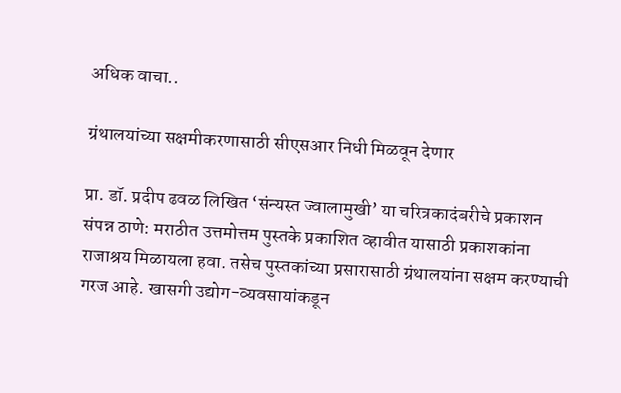अधिक वाचा..

ग्रंथालयांच्या सक्षमीकरणासाठी सीएसआर निधी मिळवून देणार

प्रा. डॉ. प्रदीप ढवळ लिखित ‘संन्यस्त ज्वालामुखी’ या चरित्रकादंबरीचे प्रकाशन संपन्न ठाणे: मराठीत उत्तमोत्तम पुस्तके प्रकाशित व्हावीत यासाठी प्रकाशकांना राजाश्रय मिळायला हवा. तसेच पुस्तकांच्या प्रसारासाठी ग्रंथालयांना सक्षम करण्याची गरज आहे. खासगी उद्योग-व्यवसायांकडून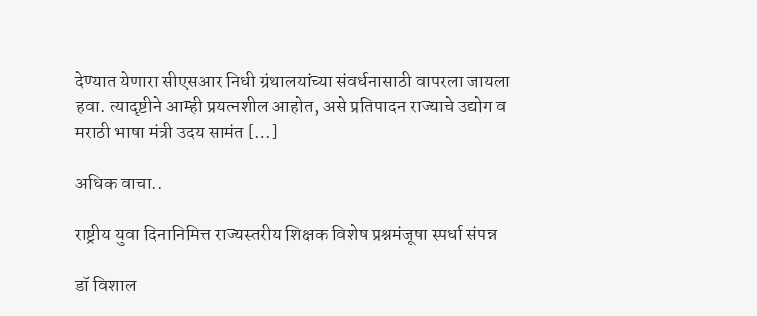देण्यात येणारा सीएसआर निधी ग्रंथालयांच्या संवर्धनासाठी वापरला जायला हवा. त्यादृष्टीने आम्ही प्रयत्नशील आहोत, असे प्रतिपादन राज्याचे उद्योग व मराठी भाषा मंत्री उदय सामंत […]

अधिक वाचा..

राष्ट्रीय युवा दिनानिमित्त राज्यस्तरीय शिक्षक विशेष प्रश्नमंजूषा स्पर्धा संपन्न

डॉ विशाल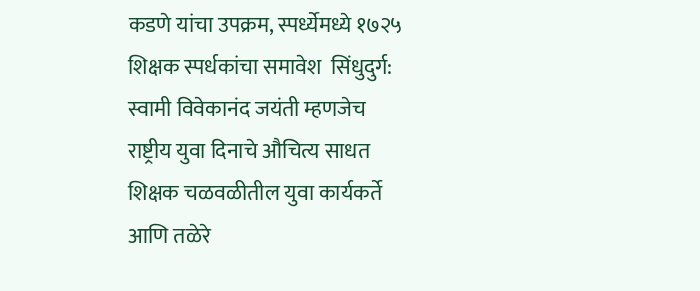कडणे यांचा उपक्रम, स्पर्ध्येमध्ये १७२५ शिक्षक स्पर्धकांचा समावेश  सिंधुदुर्ग: स्वामी विवेकानंद जयंती म्हणजेच राष्ट्रीय युवा दिनाचे औचित्य साधत शिक्षक चळवळीतील युवा कार्यकर्ते आणि तळेरे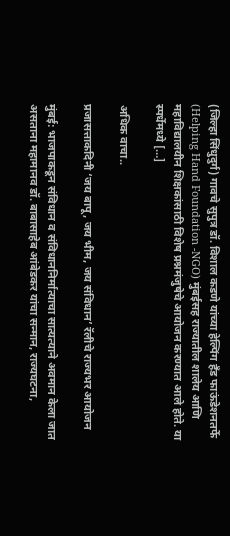(जिल्हा सिंधुदुर्ग) गावचे सुपुत्र डॉ. विशाल कडणे यांच्या हेल्पिंग हँड फाऊंडेशनतर्फे (Helping Hand Foundation -NGO) मुंबईसह राज्यातील शालेय आणि महाविद्यालयीन शिक्षकांसाठी विशेष प्रश्नमंजुषेचे आयोजन करण्यात आले होते. या स्पर्धेमध्ये […]

अधिक वाचा..

प्रजासत्ताकदिनी ‘जय बापू, जय भीम, जय संविधान’ रॅलीचे राज्यभर आयोजन

मुंबई: भाजपाकडून संविधान व संविधाननिर्मात्याचा सात्यत्याने अवमान केला जात असताना महामानव डॉ. बाबासाहेब आंबेडकर यांचा सन्मान, राज्यघटना,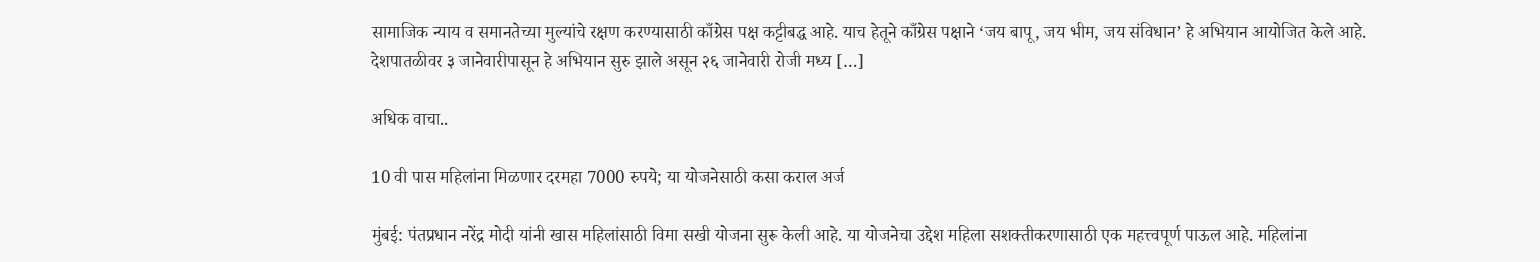सामाजिक न्याय व समानतेच्या मुल्यांचे रक्षण करण्यासाठी काँग्रेस पक्ष कट्टीबद्ध आहे. याच हेतूने काँग्रेस पक्षाने ‘जय बापू, जय भीम, जय संविधान’ हे अभियान आयोजित केले आहे. देशपातळीवर ३ जानेवारीपासून हे अभियान सुरु झाले असून २६ जानेवारी रोजी मध्य […]

अधिक वाचा..

10 वी पास महिलांना मिळणार दरमहा 7000 रुपये; या योजनेसाठी कसा कराल अर्ज

मुंबई: पंतप्रधान नरेंद्र मोदी यांनी खास महिलांसाठी विमा सखी योजना सुरू केली आहे. या योजनेचा उद्देश महिला सशक्तीकरणासाठी एक महत्त्वपूर्ण पाऊल आहे. महिलांना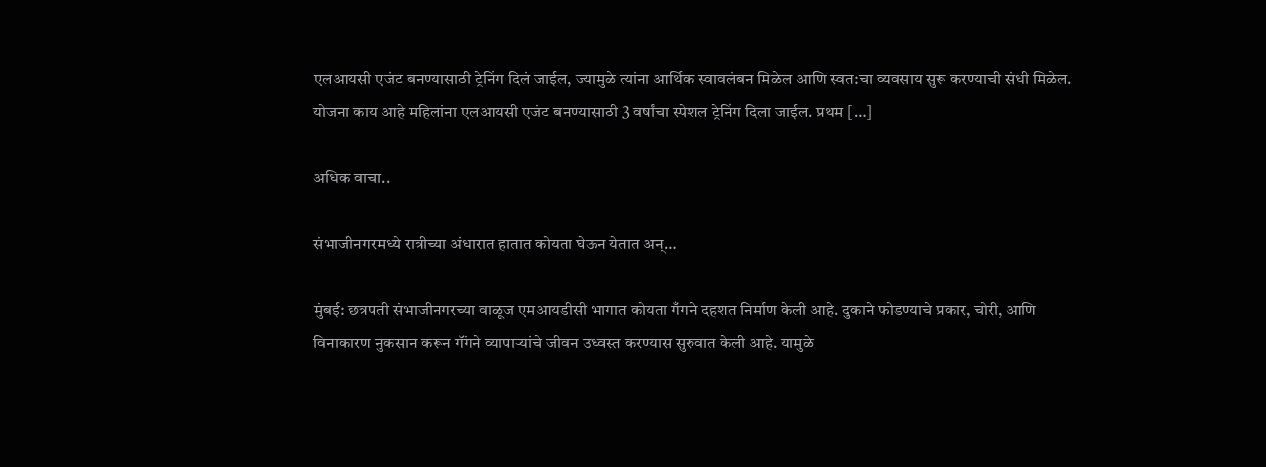एलआयसी एजंट बनण्यासाठी ट्रेनिंग दिलं जाईल, ज्यामुळे त्यांना आर्थिक स्वावलंबन मिळेल आणि स्वत:चा व्यवसाय सुरू करण्याची संधी मिळेल. योजना काय आहे महिलांना एलआयसी एजंट बनण्यासाठी 3 वर्षांचा स्पेशल ट्रेनिंग दिला जाईल. प्रथम […]

अधिक वाचा..

संभाजीनगरमध्ये रात्रीच्या अंधारात हातात कोयता घेऊन येतात अन्…

मुंबई: छत्रपती संभाजीनगरच्या वाळूज एमआयडीसी भागात कोयता गँगने दहशत निर्माण केली आहे. दुकाने फोडण्याचे प्रकार, चोरी, आणि विनाकारण नुकसान करून गॅंगने व्यापाऱ्यांचे जीवन उध्वस्त करण्यास सुरुवात केली आहे. यामुळे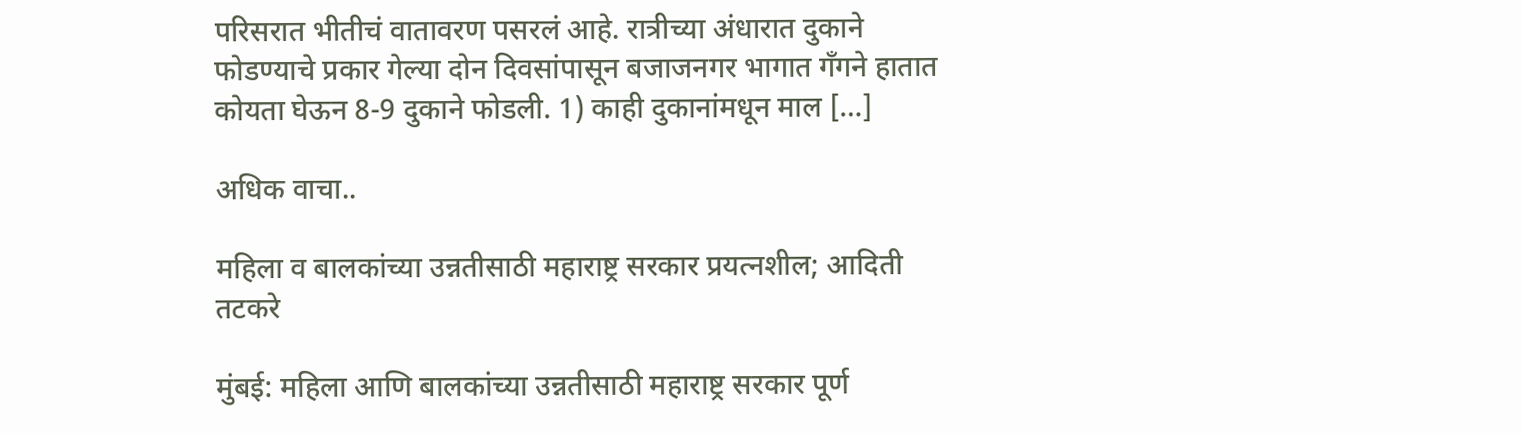परिसरात भीतीचं वातावरण पसरलं आहे. रात्रीच्या अंधारात दुकाने फोडण्याचे प्रकार गेल्या दोन दिवसांपासून बजाजनगर भागात गॅंगने हातात कोयता घेऊन 8-9 दुकाने फोडली. 1) काही दुकानांमधून माल […]

अधिक वाचा..

महिला व बालकांच्या उन्नतीसाठी महाराष्ट्र सरकार प्रयत्नशील; आदिती तटकरे

मुंबई: महिला आणि बालकांच्या उन्नतीसाठी महाराष्ट्र सरकार पूर्ण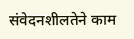संवेदनशीलतेने काम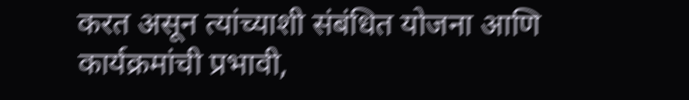करत असून त्यांच्याशी संबंधित योजना आणि कार्यक्रमांची प्रभावी,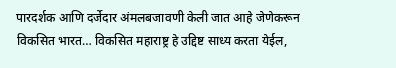पारदर्शक आणि दर्जेदार अंमलबजावणी केली जात आहे जेणेकरून विकसित भारत… विकसित महाराष्ट्र हे उद्दिष्ट साध्य करता येईल,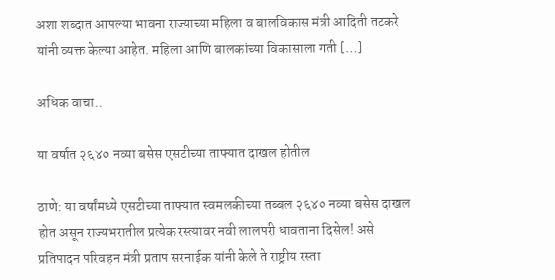अशा शब्दात आपल्या भावना राज्याच्या महिला व बालविकास मंत्री आदिती तटकरे यांनी व्यक्त केल्या आहेत. महिला आणि बालकांच्या विकासाला गती […]

अधिक वाचा..

या वर्षात २६४० नव्या बसेस एसटीच्या ताफ्यात दाखल होतील

ठाणे: या वर्षांमध्ये एसटीच्या ताफ्यात स्वमलकीच्या तब्बल २६४० नव्या बसेस दाखल होत असून राज्यभरातील प्रत्येक रस्त्यावर नवी लालपरी धावताना दिसेल! असे प्रतिपादन परिवहन मंत्री प्रताप सरनाईक यांनी केले ते राष्ट्रीय रस्ता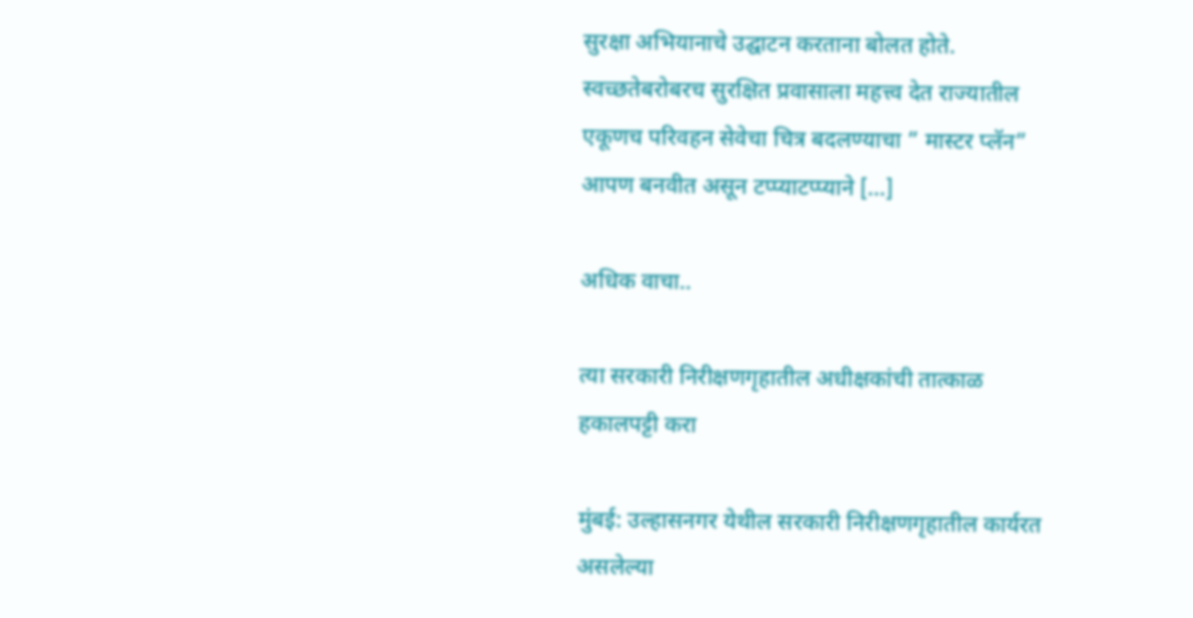सुरक्षा अभियानाचे उद्घाटन करताना बोलत होते. स्वच्छतेबरोबरच सुरक्षित प्रवासाला महत्त्व देत राज्यातील एकूणच परिवहन सेवेचा चित्र बदलण्याचा ” मास्टर प्लॅन” आपण बनवीत असून टप्प्याटप्प्याने […]

अधिक वाचा..

त्या सरकारी निरीक्षणगृहातील अधीक्षकांची तात्काळ हकालपट्टी करा

मुंबई: उल्हासनगर येथील सरकारी निरीक्षणगृहातील कार्यरत असलेल्या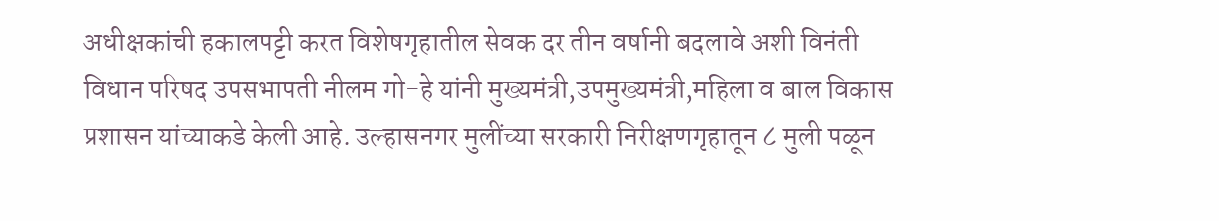अधीक्षकांची हकालपट्टी करत विशेषगृहातील सेवक दर तीन वर्षानी बदलावे अशी विनंती विधान परिषद उपसभापती नीलम गो-हे यांनी मुख्यमंत्री,उपमुख्यमंत्री,महिला व बाल विकास प्रशासन यांच्याकडे केली आहे. उल्हासनगर मुलींच्या सरकारी निरीक्षणगृहातून ८ मुली पळून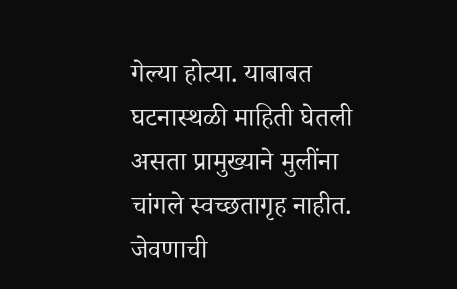गेल्या होत्या. याबाबत घटनास्थळी माहिती घेतली असता प्रामुख्याने मुलींना चांगले स्वच्छतागृह नाहीत. जेवणाची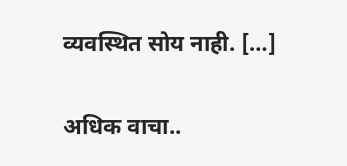व्यवस्थित सोय नाही. […]

अधिक वाचा..